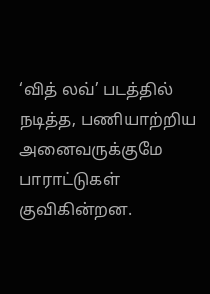‘வித் லவ்’ படத்தில் நடித்த, பணியாற்றிய அனைவருக்குமே பாராட்டுகள் குவிகின்றன.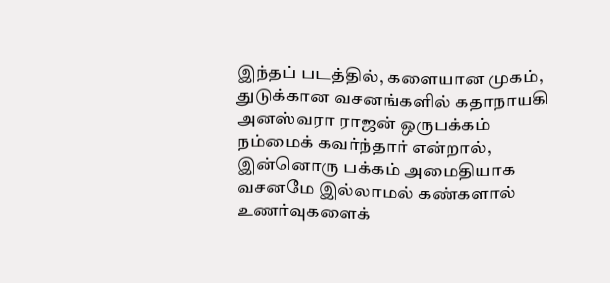இந்தப் படத்தில், களையான முகம், துடுக்கான வசனங்களில் கதாநாயகி அனஸ்வரா ராஜன் ஒருபக்கம் நம்மைக் கவர்ந்தார் என்றால், இன்னொரு பக்கம் அமைதியாக வசனமே இல்லாமல் கண்களால் உணர்வுகளைக்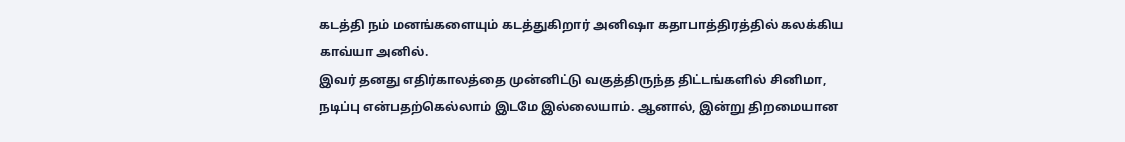கடத்தி நம் மனங்களையும் கடத்துகிறார் அனிஷா கதாபாத்திரத்தில் கலக்கிய காவ்யா அனில்.
இவர் தனது எதிர்காலத்தை முன்னிட்டு வகுத்திருந்த திட்டங்களில் சினிமா, நடிப்பு என்பதற்கெல்லாம் இடமே இல்லையாம். ஆனால், இன்று திறமையான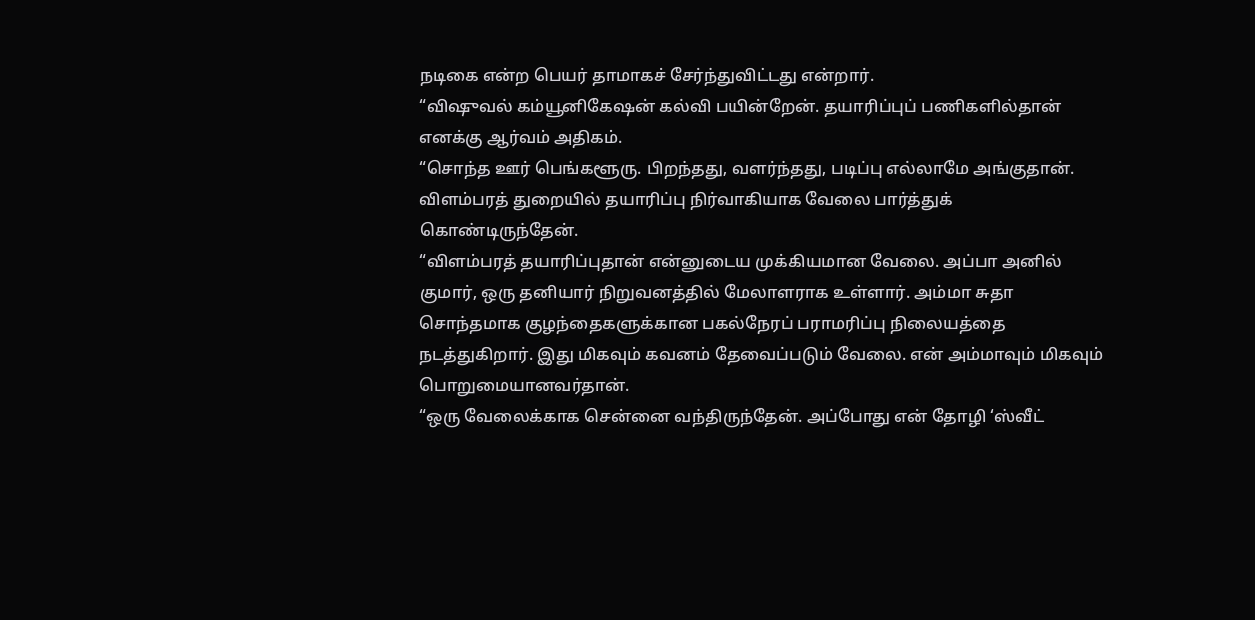நடிகை என்ற பெயர் தாமாகச் சேர்ந்துவிட்டது என்றார்.
“விஷுவல் கம்யூனிகேஷன் கல்வி பயின்றேன். தயாரிப்புப் பணிகளில்தான் எனக்கு ஆர்வம் அதிகம்.
“சொந்த ஊர் பெங்களூரு. பிறந்தது, வளர்ந்தது, படிப்பு எல்லாமே அங்குதான். விளம்பரத் துறையில் தயாரிப்பு நிர்வாகியாக வேலை பார்த்துக் கொண்டிருந்தேன்.
“விளம்பரத் தயாரிப்புதான் என்னுடைய முக்கியமான வேலை. அப்பா அனில் குமார், ஒரு தனியார் நிறுவனத்தில் மேலாளராக உள்ளார். அம்மா சுதா சொந்தமாக குழந்தைகளுக்கான பகல்நேரப் பராமரிப்பு நிலையத்தை நடத்துகிறார். இது மிகவும் கவனம் தேவைப்படும் வேலை. என் அம்மாவும் மிகவும் பொறுமையானவர்தான்.
“ஒரு வேலைக்காக சென்னை வந்திருந்தேன். அப்போது என் தோழி ‘ஸ்வீட்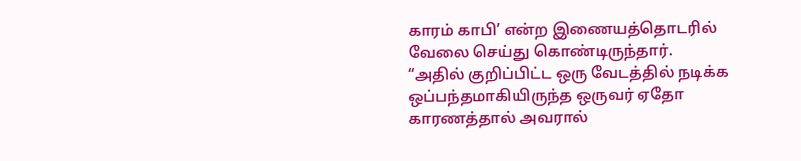காரம் காபி’ என்ற இணையத்தொடரில் வேலை செய்து கொண்டிருந்தார்.
“அதில் குறிப்பிட்ட ஒரு வேடத்தில் நடிக்க ஒப்பந்தமாகியிருந்த ஒருவர் ஏதோ காரணத்தால் அவரால்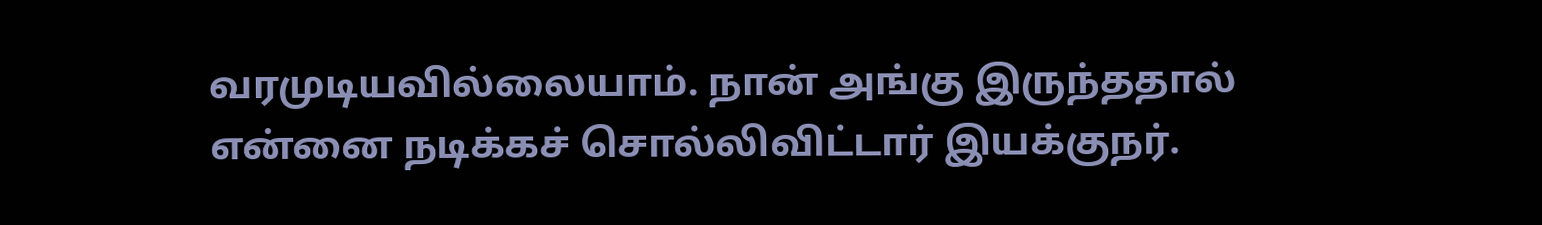வரமுடியவில்லையாம். நான் அங்கு இருந்ததால் என்னை நடிக்கச் சொல்லிவிட்டார் இயக்குநர்.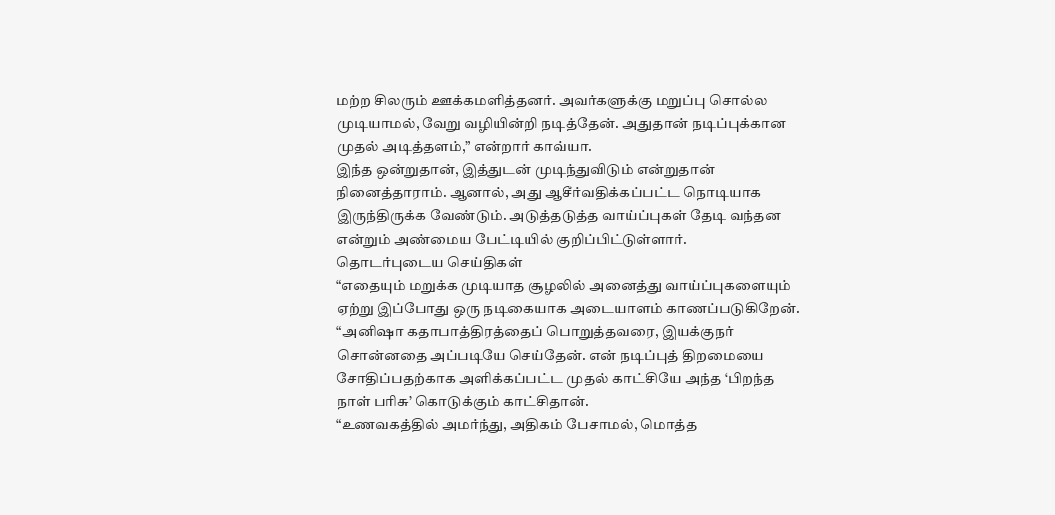மற்ற சிலரும் ஊக்கமளித்தனர். அவர்களுக்கு மறுப்பு சொல்ல முடியாமல், வேறு வழியின்றி நடித்தேன். அதுதான் நடிப்புக்கான முதல் அடித்தளம்,” என்றார் காவ்யா.
இந்த ஒன்றுதான், இத்துடன் முடிந்துவிடும் என்றுதான் நினைத்தாராம். ஆனால், அது ஆசீர்வதிக்கப்பட்ட நொடியாக இருந்திருக்க வேண்டும். அடுத்தடுத்த வாய்ப்புகள் தேடி வந்தன என்றும் அண்மைய பேட்டியில் குறிப்பிட்டுள்ளார்.
தொடர்புடைய செய்திகள்
“எதையும் மறுக்க முடியாத சூழலில் அனைத்து வாய்ப்புகளையும் ஏற்று இப்போது ஒரு நடிகையாக அடையாளம் காணப்படுகிறேன்.
“அனிஷா கதாபாத்திரத்தைப் பொறுத்தவரை, இயக்குநர் சொன்னதை அப்படியே செய்தேன். என் நடிப்புத் திறமையை சோதிப்பதற்காக அளிக்கப்பட்ட முதல் காட்சியே அந்த ‘பிறந்த நாள் பரிசு’ கொடுக்கும் காட்சிதான்.
“உணவகத்தில் அமர்ந்து, அதிகம் பேசாமல், மொத்த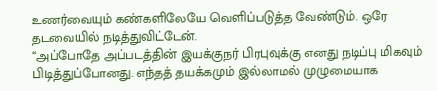உணர்வையும் கண்களிலேயே வெளிப்படுத்த வேண்டும். ஒரே தடவையில் நடித்துவிட்டேன்.
“அப்போதே அப்படத்தின் இயக்குநர் பிரபுவுக்கு எனது நடிப்பு மிகவும் பிடித்துப்போனது. எந்தத் தயக்கமும் இல்லாமல் முழுமையாக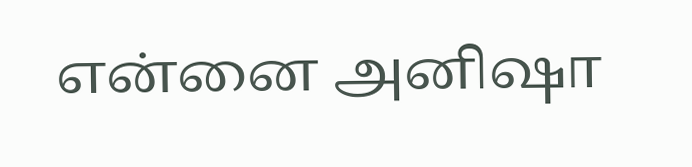என்னை அனிஷா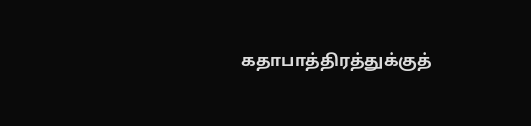கதாபாத்திரத்துக்குத்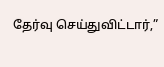தேர்வு செய்துவிட்டார்,”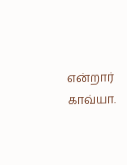என்றார் காவ்யா.